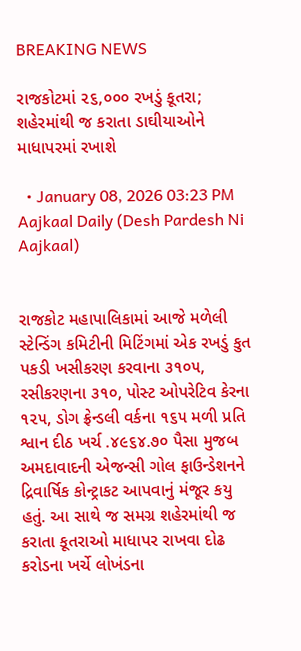BREAKING NEWS

રાજકોટમાં ૨૬,૦૦૦ રખડું કૂતરા; શહેરમાંથી જ કરાતા ડાઘીયાઓને માધાપરમાં રખાશે

  • January 08, 2026 03:23 PM
Aajkaal Daily (Desh Pardesh Ni Aajkaal)


રાજકોટ મહાપાલિકામાં આજે મળેલી સ્ટેન્ડિંગ કમિટીની મિટિંગમાં એક રખડું કુત પકડી ખસીકરણ કરવાના ૩૧૦૫, રસીકરણના ૩૧૦, પોસ્ટ ઓપરેટિવ કેરના ૧૨૫, ડોગ ફ્રેન્ડલી વર્કના ૧૬૫ મળી પ્રતિ શ્વાન દીઠ ખર્ચ .૪૯૬૪.૭૦ પૈસા મુજબ અમદાવાદની એજન્સી ગોલ ફાઉન્ડેશનને દ્રિવાર્ષિક કોન્ટ્રાકટ આપવાનું મંજૂર કયુ હતું. આ સાથે જ સમગ્ર શહેરમાંથી જ કરાતા કૂતરાઓ માધાપર રાખવા દોઢ કરોડના ખર્ચે લોખંડના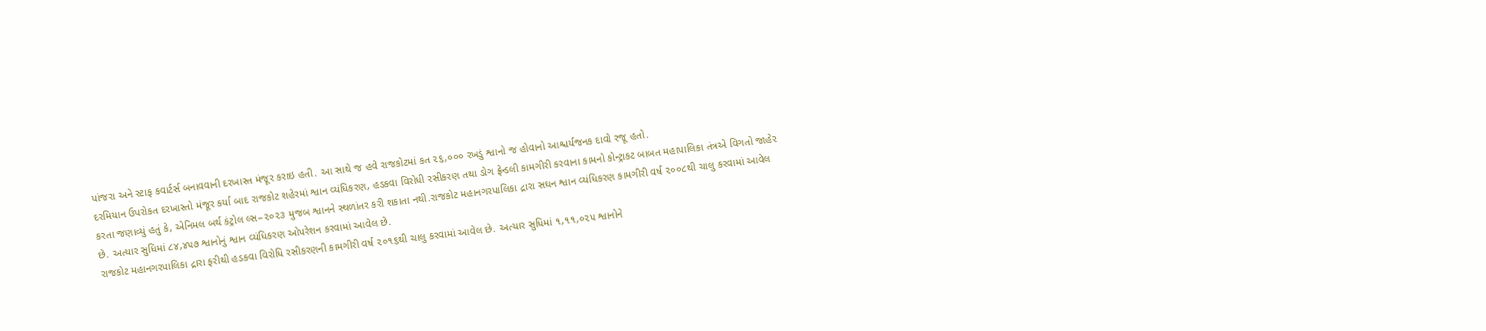પાંજરા અને સ્ટાફ કવાર્ટર્સ બનાવવાની દરખાસ્ત મંજૂર કરાઇ હતી. આ સાથે જ હવે રાજકોટમાં કત ૨૬,૦૦૦ રખડું શ્વાનો જ હોવાનો આશ્ચર્યજનક દાવો રજૂ હતો.
દરમિયાન ઉપરોકત દરખાસ્તો મંજૂર કર્યા બાદ રાજકોટ શહેરમાં શ્વાન વ્યંધિકરણ, હડકવા વિરોધી રસીકરણ તથા ડોગ ફ્રેન્ડલી કામગીરી કરવાના કામનો કોન્ટ્રાકટ બાબત મહાપાલિકા તંત્રએ વિગતો જાહેર કરતા જણાવ્યું હતું કે, એનિમલ બર્થ કંટ્રોલ લ્સ–૨૦૨૩ મુજબ શ્વાનને સ્થળાંતર કરી શકાતા નથી.રાજકોટ મહાનગરપાલિકા દ્રારા સઘન શ્વાન વ્યંધિકરણ કામગીરી વર્ષ ૨૦૦૮થી ચાલુ કરવામાં આવેલ છે. અત્યાર સુધિમાં ૮૪,૪૫૭ શ્વાનોનું શ્વાન વ્યંધિકરણ ઓપરેશન કરવામાં આવેલ છે.
રાજકોટ મહાનગરપાલિકા દ્રારા ફરીથી હડકવા વિરોધિ રસીકરણની કામગીરી વર્ષ ૨૦૧૬થી ચાલુ કરવામાં આવેલ છે. અત્યાર સુધિમાં ૧,૧૧,૦૨૫ શ્વાનોને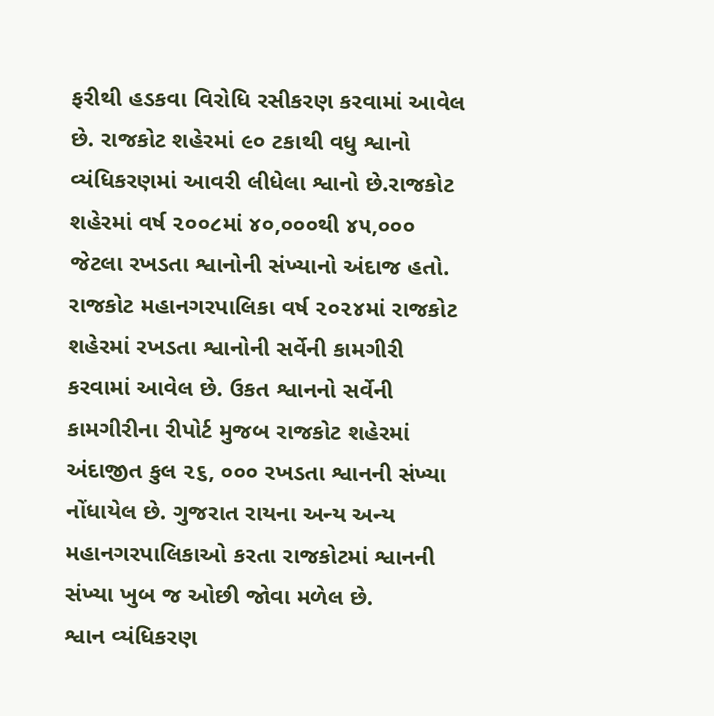ફરીથી હડકવા વિરોધિ રસીકરણ કરવામાં આવેલ છે. રાજકોટ શહેરમાં ૯૦ ટકાથી વધુ શ્વાનો વ્યંધિકરણમાં આવરી લીધેલા શ્વાનો છે.રાજકોટ શહેરમાં વર્ષ ૨૦૦૮માં ૪૦,૦૦૦થી ૪૫,૦૦૦ જેટલા રખડતા શ્વાનોની સંખ્યાનો અંદાજ હતો. રાજકોટ મહાનગરપાલિકા વર્ષ ૨૦૨૪માં રાજકોટ શહેરમાં રખડતા શ્વાનોની સર્વેની કામગીરી કરવામાં આવેલ છે. ઉકત શ્વાનનો સર્વેની કામગીરીના રીપોર્ટ મુજબ રાજકોટ શહેરમાં અંદાજીત કુલ ૨૬, ૦૦૦ રખડતા શ્વાનની સંખ્યા નોંધાયેલ છે. ગુજરાત રાયના અન્ય અન્ય મહાનગરપાલિકાઓ કરતા રાજકોટમાં શ્વાનની સંખ્યા ખુબ જ ઓછી જોવા મળેલ છે.
શ્વાન વ્યંધિકરણ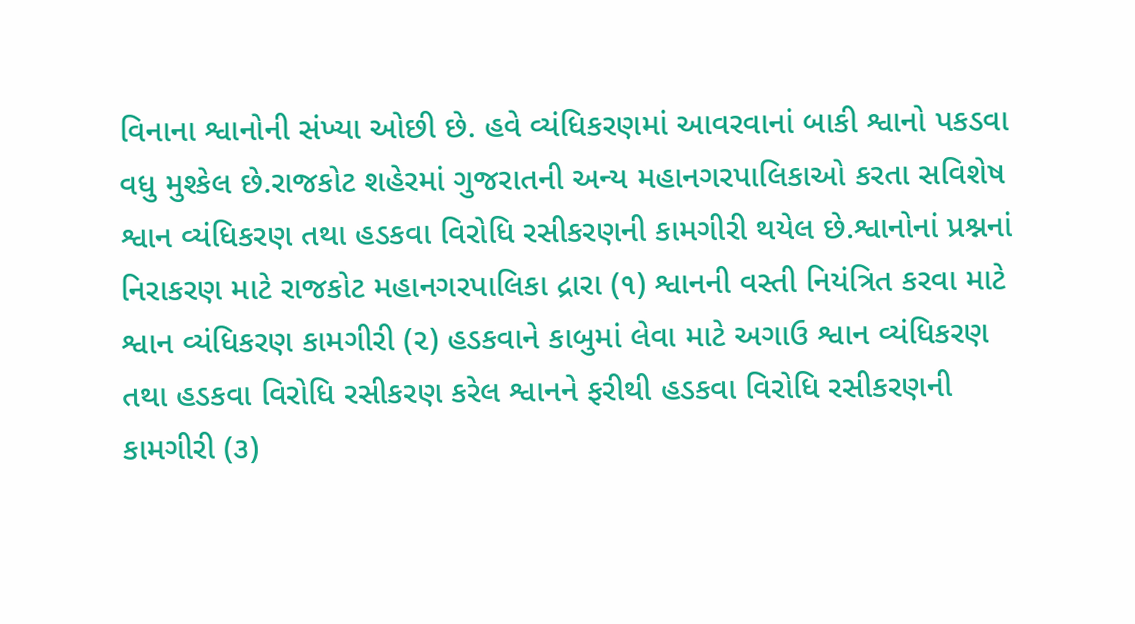વિનાના શ્વાનોની સંખ્યા ઓછી છે. હવે વ્યંધિકરણમાં આવરવાનાં બાકી શ્વાનો પકડવા વધુ મુશ્કેલ છે.રાજકોટ શહેરમાં ગુજરાતની અન્ય મહાનગરપાલિકાઓ કરતા સવિશેષ શ્વાન વ્યંધિકરણ તથા હડકવા વિરોધિ રસીકરણની કામગીરી થયેલ છે.શ્વાનોનાં પ્રશ્નનાં નિરાકરણ માટે રાજકોટ મહાનગરપાલિકા દ્રારા (૧) શ્વાનની વસ્તી નિયંત્રિત કરવા માટે શ્વાન વ્યંધિકરણ કામગીરી (૨) હડકવાને કાબુમાં લેવા માટે અગાઉ શ્વાન વ્યંધિકરણ તથા હડકવા વિરોધિ રસીકરણ કરેલ શ્વાનને ફરીથી હડકવા વિરોધિ રસીકરણની કામગીરી (૩)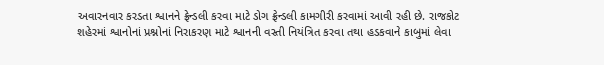અવારનવાર કરડતા શ્વાનને ફ્રેન્ડલી કરવા માટે ડોગ ફ્રેન્ડલી કામગીરી કરવામાં આવી રહી છે. રાજકોટ શહેરમાં શ્વાનોનાં પ્રશ્નોનાં નિરાકરણ માટે શ્વાનની વસ્તી નિયંત્રિત કરવા તથા હડકવાને કાબુમાં લેવા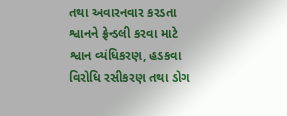તથા અવારનવાર કરડતા શ્વાનને ફ્રેન્ડલી કરવા માટે શ્વાન વ્યંધિકરણ, હડકવા વિરોધિ રસીકરણ તથા ડોગ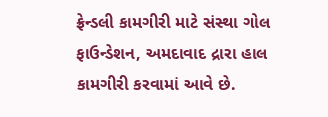ફ્રેન્ડલી કામગીરી માટે સંસ્થા ગોલ ફાઉન્ડેશન, અમદાવાદ દ્રારા હાલ કામગીરી કરવામાં આવે છે.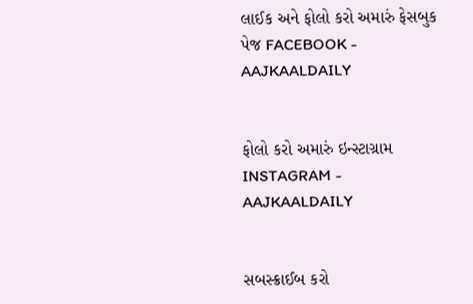લાઈક અને ફોલો કરો અમારું ફેસબુક પેજ FACEBOOK - AAJKAALDAILY


ફોલો કરો અમારું ઇન્સ્ટાગ્રામ INSTAGRAM - AAJKAALDAILY


સબસ્ક્રાઈબ કરો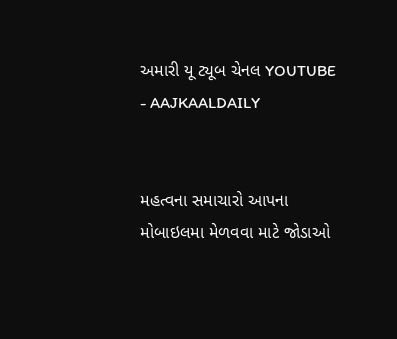અમારી યૂ ટ્યૂબ ચેનલ YOUTUBE - AAJKAALDAILY


મહત્વના સમાચારો આપના મોબાઇલમા મેળવવા માટે જોડાઓ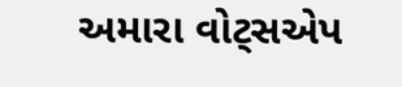અમારા વોટ્સએપ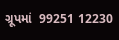ગ્રૂપમાં  99251 12230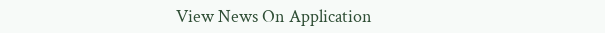View News On Application